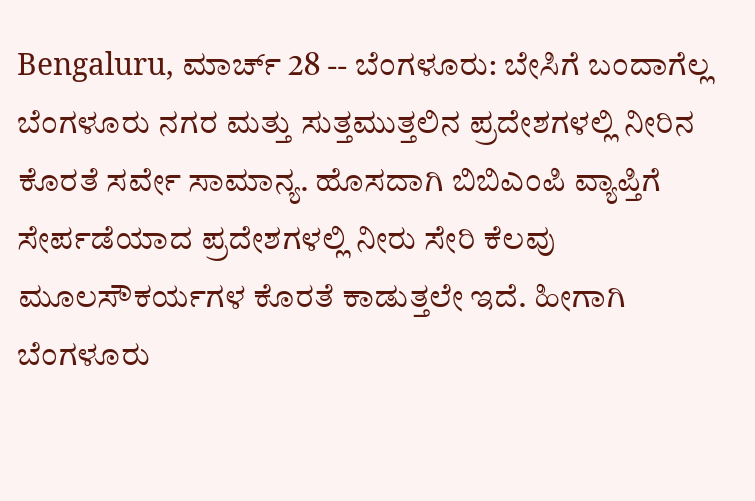Bengaluru, ಮಾರ್ಚ್ 28 -- ಬೆಂಗಳೂರು: ಬೇಸಿಗೆ ಬಂದಾಗೆಲ್ಲ ಬೆಂಗಳೂರು ನಗರ ಮತ್ತು ಸುತ್ತಮುತ್ತಲಿನ ಪ್ರದೇಶಗಳಲ್ಲಿ ನೀರಿನ ಕೊರತೆ ಸರ್ವೇ ಸಾಮಾನ್ಯ. ಹೊಸದಾಗಿ ಬಿಬಿಎಂಪಿ ವ್ಯಾಪ್ತಿಗೆ ಸೇರ್ಪಡೆಯಾದ ಪ್ರದೇಶಗಳಲ್ಲಿ ನೀರು ಸೇರಿ ಕೆಲವು ಮೂಲಸೌಕರ್ಯಗಳ ಕೊರತೆ ಕಾಡುತ್ತಲೇ ಇದೆ. ಹೀಗಾಗಿ ಬೆಂಗಳೂರು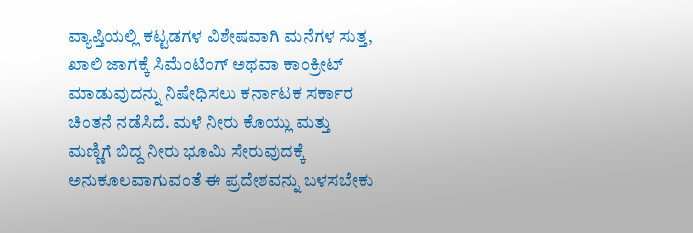ವ್ಯಾಪ್ತಿಯಲ್ಲಿ ಕಟ್ಟಡಗಳ ವಿಶೇಷವಾಗಿ ಮನೆಗಳ ಸುತ್ತ, ಖಾಲಿ ಜಾಗಕ್ಕೆ ಸಿಮೆಂಟಿಂಗ್ ಅಥವಾ ಕಾಂಕ್ರೀಟ್ ಮಾಡುವುದನ್ನು ನಿಷೇಧಿಸಲು ಕರ್ನಾಟಕ ಸರ್ಕಾರ ಚಿಂತನೆ ನಡೆಸಿದೆ. ಮಳೆ ನೀರು ಕೊಯ್ಲು ಮತ್ತು ಮಣ್ಣಿಗೆ ಬಿದ್ದ ನೀರು ಭೂಮಿ ಸೇರುವುದಕ್ಕೆ ಅನುಕೂಲವಾಗುವಂತೆ ಈ ಪ್ರದೇಶವನ್ನು ಬಳಸಬೇಕು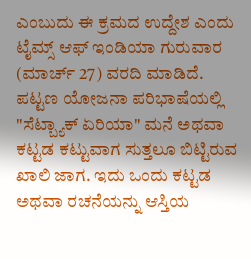ಎಂಬುದು ಈ ಕ್ರಮದ ಉದ್ದೇಶ ಎಂದು ಟೈಮ್ಸ್ ಆಫ್ ಇಂಡಿಯಾ ಗುರುವಾರ (ಮಾರ್ಚ್ 27) ವರದಿ ಮಾಡಿದೆ.
ಪಟ್ಟಣ ಯೋಜನಾ ಪರಿಭಾಷೆಯಲ್ಲಿ "ಸೆಟ್ಬ್ಯಾಕ್ ಏರಿಯಾ" ಮನೆ ಅಥವಾ ಕಟ್ಟಡ ಕಟ್ಟುವಾಗ ಸುತ್ತಲೂ ಬಿಟ್ಟಿರುವ ಖಾಲಿ ಜಾಗ. ಇದು ಒಂದು ಕಟ್ಟಡ ಅಥವಾ ರಚನೆಯನ್ನು ಆಸ್ತಿಯ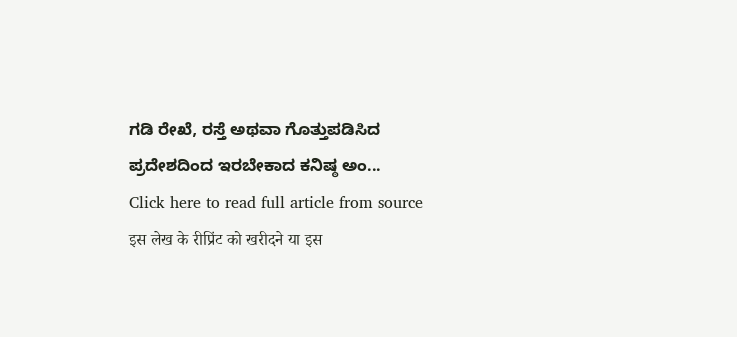ಗಡಿ ರೇಖೆ, ರಸ್ತೆ ಅಥವಾ ಗೊತ್ತುಪಡಿಸಿದ ಪ್ರದೇಶದಿಂದ ಇರಬೇಕಾದ ಕನಿಷ್ಠ ಅಂ...
Click here to read full article from source
इस लेख के रीप्रिंट को खरीदने या इस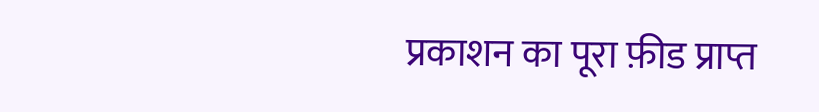प्रकाशन का पूरा फ़ीड प्राप्त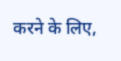करने के लिए,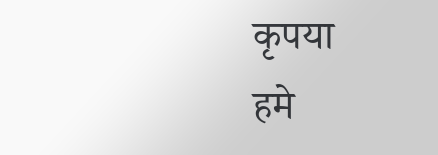कृपया
हमे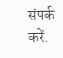संपर्क करें.